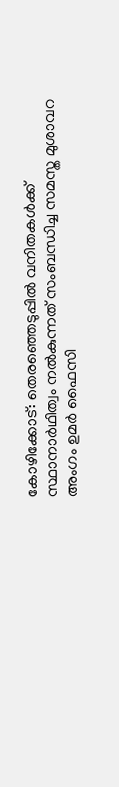കോഴിക്കോട്: തെരഞ്ഞെടുപ്പിൽ വനിതകൾക്ക് സ്ഥാനാർഥിത്വം നൽകുന്നത് സംബന്ധിച്ച സമസ്ത മുശാവറ അംഗം ഉമർ ഫൈസി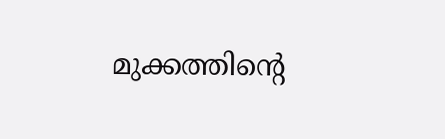മുക്കത്തിന്‍റെ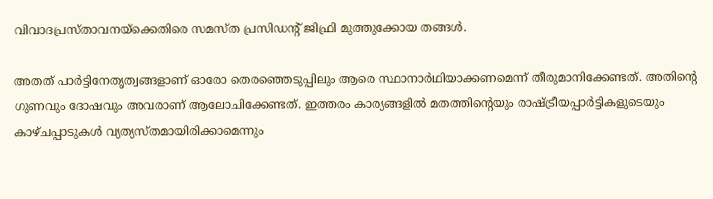വിവാദപ്രസ്താവനയ്ക്കെതിരെ സമസ്ത‌ പ്രസിഡന്‍റ് ജിഫ്രി മുത്തുക്കോയ തങ്ങൾ.

അതത് പാർട്ടിനേതൃത്വങ്ങളാണ് ഓരോ തെരഞ്ഞെടുപ്പിലും ആരെ സ്ഥാനാർഥിയാക്കണമെന്ന് തീരുമാനിക്കേണ്ടത്. അതിന്‍റെ ഗുണവും ദോഷവും അവരാണ് ആലോചിക്കേണ്ടത്. ഇത്തരം കാര്യങ്ങളിൽ മതത്തിന്‍റെയും രാഷ്ട്രീയപ്പാർട്ടികളുടെയും കാഴ്‌ചപ്പാടുകൾ വ്യത്യസ്‌തമായിരിക്കാമെന്നും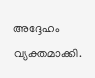അദ്ദേഹം വ്യക്തമാക്കി.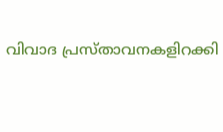വിവാദ പ്രസ്‌താവനകളിറക്കി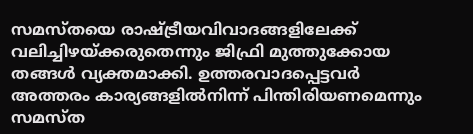സമസ്തയെ രാഷ്ട്രീയവിവാദങ്ങളിലേക്ക് വലിച്ചിഴയ്ക്കരുതെന്നും ജിഫ്രി മുത്തുക്കോയ തങ്ങൾ വ്യക്തമാക്കി. ഉത്തരവാദപ്പെട്ടവർ അത്തരം കാര്യങ്ങളിൽനിന്ന് പിന്തിരിയണമെന്നും സമസ്ത‌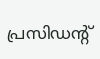പ്രസിഡന്‍റ്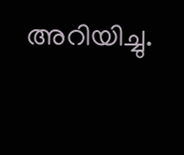അറിയിച്ചു.